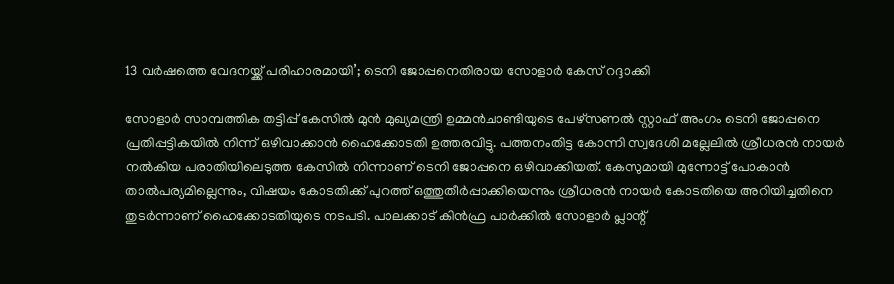13 വർഷത്തെ വേദനയ്ക്ക് പരിഹാരമായി’; ടെനി ജോപ്പനെതിരായ സോളാർ കേസ് റദ്ദാക്കി

സോളാർ സാമ്പത്തിക തട്ടിപ്പ് കേസിൽ മുൻ മുഖ്യമന്ത്രി ഉമ്മൻചാണ്ടിയുടെ പേഴ്‌സണൽ സ്റ്റാഫ് അംഗം ടെനി ജോപ്പനെ പ്രതിപ്പട്ടികയിൽ നിന്ന് ഒഴിവാക്കാൻ ഹൈക്കോടതി ഉത്തരവിട്ടു. പത്തനംതിട്ട കോന്നി സ്വദേശി മല്ലേലിൽ ശ്രീധരൻ നായർ നൽകിയ പരാതിയിലെടുത്ത കേസിൽ നിന്നാണ് ടെനി ജോപ്പനെ ഒഴിവാക്കിയത്. കേസുമായി മുന്നോട്ട് പോകാൻ താൽപര്യമില്ലെന്നും, വിഷയം കോടതിക്ക് പുറത്ത് ഒത്തുതീർപ്പാക്കിയെന്നും ശ്രീധരൻ നായർ കോടതിയെ അറിയിച്ചതിനെ തുടർന്നാണ് ഹൈക്കോടതിയുടെ നടപടി. പാലക്കാട് കിൻഫ്ര പാർക്കിൽ സോളാർ പ്ലാന്റ്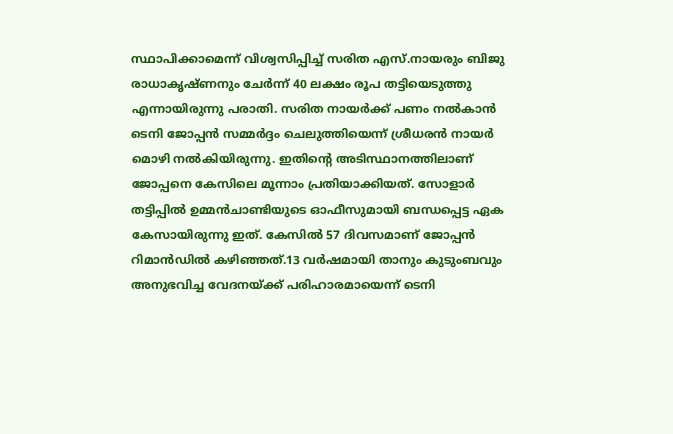സ്ഥാപിക്കാമെന്ന് വിശ്വസിപ്പിച്ച് സരിത എസ്.നായരും ബിജു രാധാകൃഷ്ണനും ചേർന്ന് 40 ലക്ഷം രൂപ തട്ടിയെടുത്തു എന്നായിരുന്നു പരാതി. സരിത നായർക്ക് പണം നൽകാൻ ടെനി ജോപ്പൻ സമ്മർദ്ദം ചെലുത്തിയെന്ന് ശ്രീധരൻ നായർ മൊഴി നൽകിയിരുന്നു. ഇതിൻ്റെ അടിസ്ഥാനത്തിലാണ് ജോപ്പനെ കേസിലെ മൂന്നാം പ്രതിയാക്കിയത്. സോളാർ തട്ടിപ്പിൽ ഉമ്മൻചാണ്ടിയുടെ ഓഫീസുമായി ബന്ധപ്പെട്ട ഏക കേസായിരുന്നു ഇത്. കേസിൽ 57 ദിവസമാണ് ജോപ്പൻ റിമാൻഡിൽ കഴിഞ്ഞത്.13 വര്‍ഷമായി താനും കുടുംബവും അനുഭവിച്ച വേദനയ്ക്ക് പരിഹാരമായെന്ന് ടെനി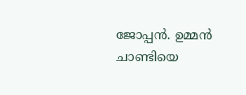ജോപ്പന്‍. ഉമ്മന്‍ ചാണ്ടിയെ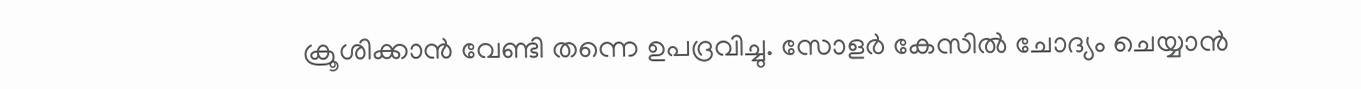ക്രൂശിക്കാന്‍ വേണ്ടി തന്നെ ഉപദ്രവിച്ചു. സോളര്‍ കേസില്‍ ചോദ്യം ചെയ്യാന്‍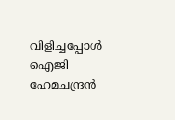വിളിച്ചപ്പോള്‍ ഐജി ഹേമചന്ദ്രന്‍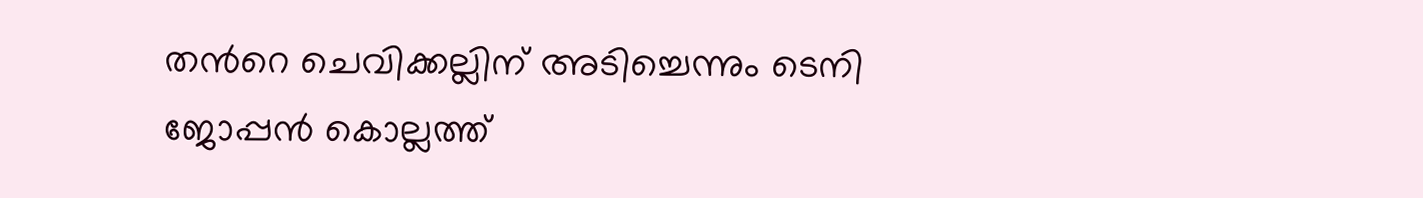തന്‍റെ ചെവിക്കല്ലിന് അടിച്ചെന്നും ടെനി ജോപ്പന്‍ കൊല്ലത്ത്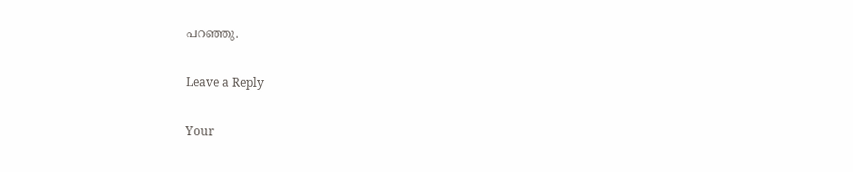പറഞ്ഞു.

Leave a Reply

Your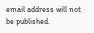email address will not be published.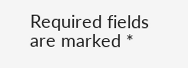Required fields are marked *